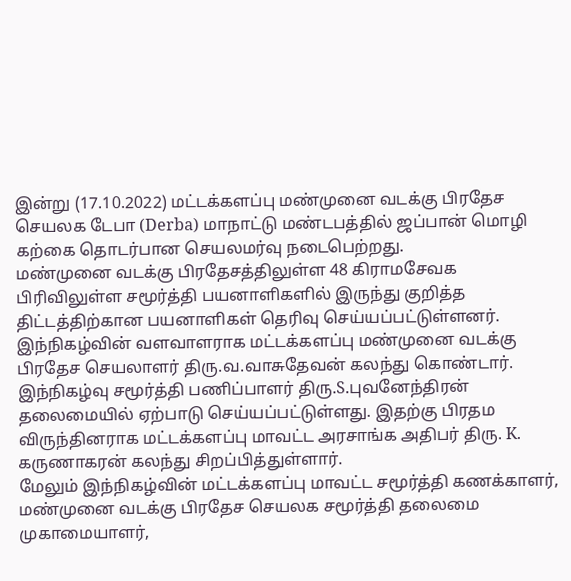இன்று (17.10.2022) மட்டக்களப்பு மண்முனை வடக்கு பிரதேச செயலக டேபா (Derba) மாநாட்டு மண்டபத்தில் ஜப்பான் மொழி கற்கை தொடர்பான செயலமர்வு நடைபெற்றது.
மண்முனை வடக்கு பிரதேசத்திலுள்ள 48 கிராமசேவக பிரிவிலுள்ள சமூர்த்தி பயனாளிகளில் இருந்து குறித்த திட்டத்திற்கான பயனாளிகள் தெரிவு செய்யப்பட்டுள்ளனர்.
இந்நிகழ்வின் வளவாளராக மட்டக்களப்பு மண்முனை வடக்கு பிரதேச செயலாளர் திரு.வ.வாசுதேவன் கலந்து கொண்டார்.
இந்நிகழ்வு சமூர்த்தி பணிப்பாளர் திரு.S.புவனேந்திரன் தலைமையில் ஏற்பாடு செய்யப்பட்டுள்ளது. இதற்கு பிரதம விருந்தினராக மட்டக்களப்பு மாவட்ட அரசாங்க அதிபர் திரு. K. கருணாகரன் கலந்து சிறப்பித்துள்ளார்.
மேலும் இந்நிகழ்வின் மட்டக்களப்பு மாவட்ட சமூர்த்தி கணக்காளர், மண்முனை வடக்கு பிரதேச செயலக சமூர்த்தி தலைமை முகாமையாளர்,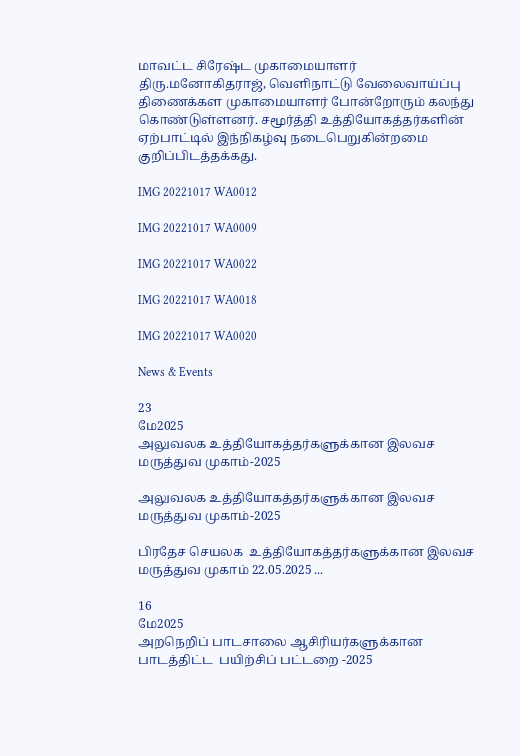மாவட்ட சிரேஷ்ட முகாமையாளர் திரு.மனோகிதராஜ், வெளிநாட்டு வேலைவாய்ப்பு திணைக்கள முகாமையாளர் போன்றோரும் கலந்து கொண்டுள்ளனர். சமூர்த்தி உத்தியோகத்தர்களின் ஏற்பாட்டில் இந்நிகழ்வு நடைபெறுகின்றமை குறிப்பிடத்தக்கது.

IMG 20221017 WA0012

IMG 20221017 WA0009

IMG 20221017 WA0022

IMG 20221017 WA0018

IMG 20221017 WA0020

News & Events

23
மே2025
அலுவலக உத்தியோகத்தர்களுக்கான இலவச மருத்துவ முகாம்-2025

அலுவலக உத்தியோகத்தர்களுக்கான இலவச மருத்துவ முகாம்-2025

பிரதேச செயலக  உத்தியோகத்தர்களுக்கான இலவச மருத்துவ முகாம் 22.05.2025 ...

16
மே2025
அறநெறிப் பாடசாலை ஆசிரியர்களுக்கான பாடத்திட்ட  பயிற்சிப் பட்டறை -2025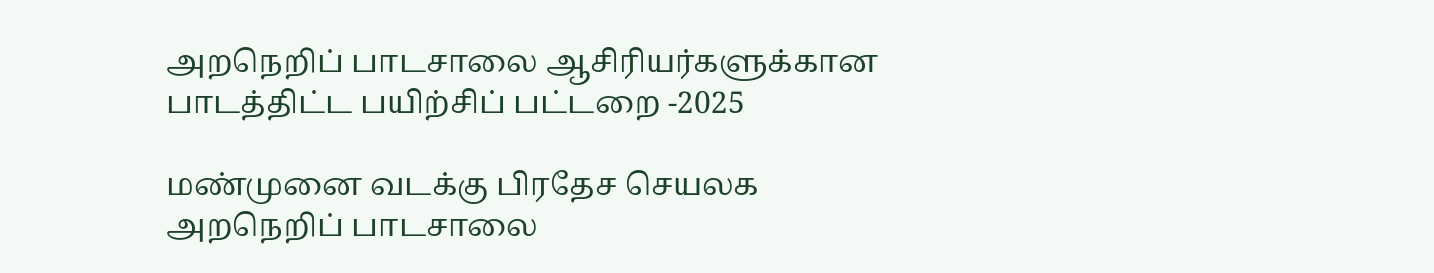அறநெறிப் பாடசாலை ஆசிரியர்களுக்கான பாடத்திட்ட பயிற்சிப் பட்டறை -2025

மண்முனை வடக்கு பிரதேச செயலக அறநெறிப் பாடசாலை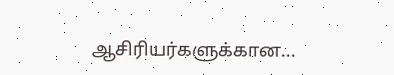ஆசிரியர்களுக்கான...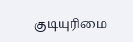குடியுரிமை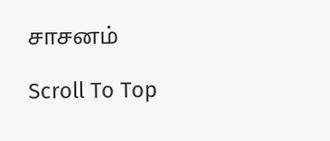சாசனம்

Scroll To Top